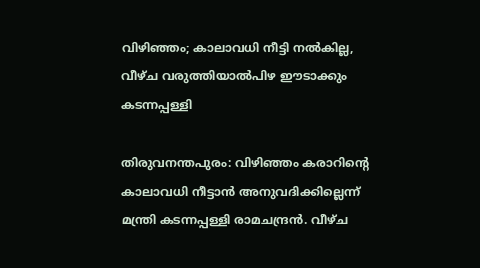വിഴിഞ്ഞം; കാലാവധി നീട്ടി നല്‍കില്ല, വീഴ്ച വരുത്തിയാല്‍പിഴ ഈടാക്കും കടന്നപ്പള്ളി

തിരുവനന്തപുരം: വിഴിഞ്ഞം കരാറിന്റെ കാലാവധി നീട്ടാന്‍ അനുവദിക്കില്ലെന്ന് മന്ത്രി കടന്നപ്പള്ളി രാമചന്ദ്രന്‍. വീഴ്ച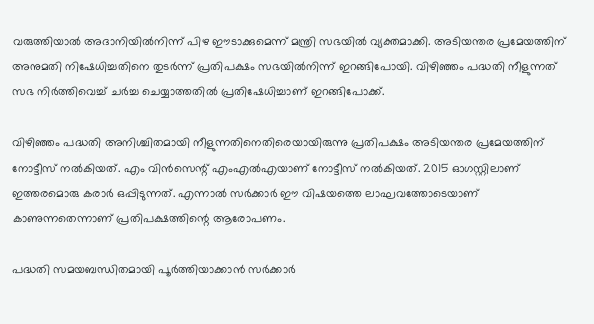വരുത്തിയാല്‍ അദാനിയില്‍നിന്ന് പിഴ ഈടാക്കുമെന്ന് മന്ത്രി സഭയില്‍ വ്യക്തമാക്കി. അടിയന്തര പ്രമേയത്തിന് അനുമതി നിഷേധിച്ചതിനെ തുടര്‍ന്ന് പ്രതിപക്ഷം സഭയില്‍നിന്ന് ഇറങ്ങിപോയി. വിഴിഞ്ഞം പദ്ധതി നീളുന്നത് സഭ നിര്‍ത്തിവെച്ച് ചര്‍ച്ച ചെയ്യാത്തതില്‍ പ്രതിഷേധിച്ചാണ് ഇറങ്ങിപോക്ക്.

വിഴിഞ്ഞം പദ്ധതി അനിശ്ചിതമായി നീളുന്നതിനെതിരെയായിരുന്നു പ്രതിപക്ഷം അടിയന്തര പ്രമേയത്തിന് നോട്ടീസ് നല്‍കിയത്. എം വിന്‍സെന്റ് എംഎല്‍എയാണ് നോട്ടീസ് നല്‍കിയത്. 2015 ഓഗസ്റ്റിലാണ് ഇത്തരമൊരു കരാര്‍ ഒപ്പിടുന്നത്. എന്നാല്‍ സര്‍ക്കാര്‍ ഈ വിഷയത്തെ ലാഘവത്തോടെയാണ് കാണുന്നതെന്നാണ് പ്രതിപക്ഷത്തിന്റെ ആരോപണം.

പദ്ധതി സമയബന്ധിതമായി പൂര്‍ത്തിയാക്കാന്‍ സര്‍ക്കാര്‍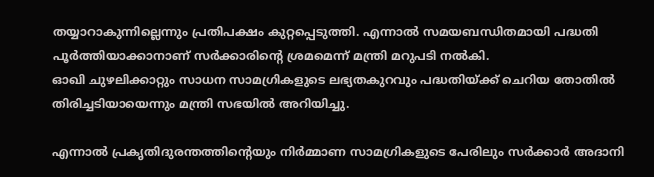തയ്യാറാകുന്നില്ലെന്നും പ്രതിപക്ഷം കുറ്റപ്പെടുത്തി. എന്നാല്‍ സമയബന്ധിതമായി പദ്ധതി പൂര്‍ത്തിയാക്കാനാണ് സര്‍ക്കാരിന്റെ ശ്രമമെന്ന് മന്ത്രി മറുപടി നല്‍കി.
ഓഖി ചുഴലിക്കാറ്റും സാധന സാമഗ്രികളുടെ ലഭ്യതകുറവും പദ്ധതിയ്ക്ക് ചെറിയ തോതില്‍ തിരിച്ചടിയായെന്നും മന്ത്രി സഭയില്‍ അറിയിച്ചു.

എന്നാല്‍ പ്രകൃതിദുരന്തത്തിന്റെയും നിര്‍മ്മാണ സാമഗ്രികളുടെ പേരിലും സര്‍ക്കാര്‍ അദാനി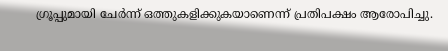ഗ്രൂപ്പുമായി ചേര്‍ന്ന് ഒത്തുകളിക്കുകയാണെന്ന് പ്രതിപക്ഷം ആരോപിച്ചു.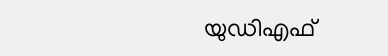യുഡിഎഫ്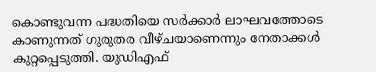കൊണ്ടുവന്ന പദ്ധതിയെ സര്‍ക്കാര്‍ ലാഘവത്തോടെ കാണുന്നത് ഗുരുതര വീഴ്ചയാണെന്നും നേതാക്കള്‍ കുറ്റപ്പെടുത്തി. യുഡിഎഫ്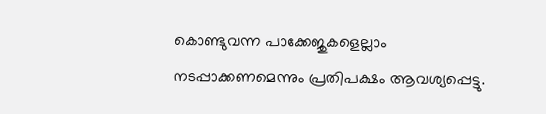കൊണ്ടുവന്ന പാക്കേജുകളെല്ലാം നടപ്പാക്കണമെന്നും പ്രതിപക്ഷം ആവശ്യപ്പെട്ടു.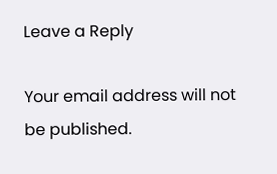Leave a Reply

Your email address will not be published.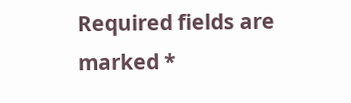Required fields are marked *